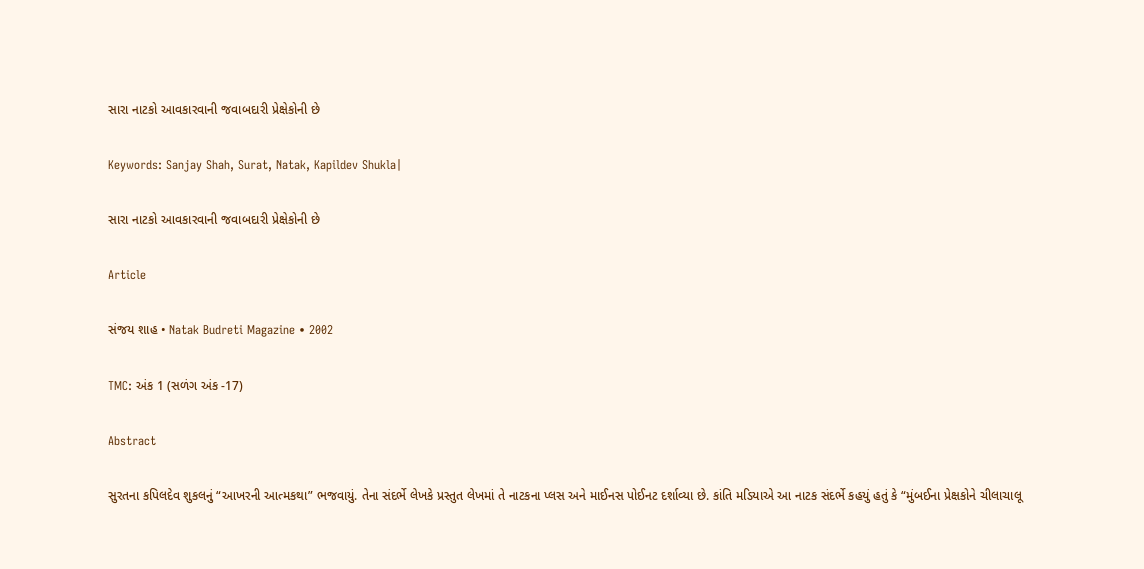સારા નાટકો આવકારવાની જવાબદારી પ્રેક્ષેકોની છે

Keywords: Sanjay Shah, Surat, Natak, Kapildev Shukla|

સારા નાટકો આવકારવાની જવાબદારી પ્રેક્ષેકોની છે

Article

સંજય શાહ • Natak Budreti Magazine • 2002

TMC: અંક 1 (સળંગ અંક -17)

Abstract

સુરતના કપિલદેવ શુકલનું “આખરની આત્મકથા” ભજવાયું. તેના સંદર્ભે લેખકે પ્રસ્તુત લેખમાં તે નાટકના પ્લસ અને માઈનસ પોઈનટ દર્શાવ્યા છે. કાંતિ મડિયાએ આ નાટક સંદર્ભે કહયું હતું કે “મુંબઈના પ્રેક્ષકોને ચીલાચાલૂ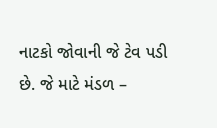નાટકો જોવાની જે ટેવ પડી છે. જે માટે મંડળ –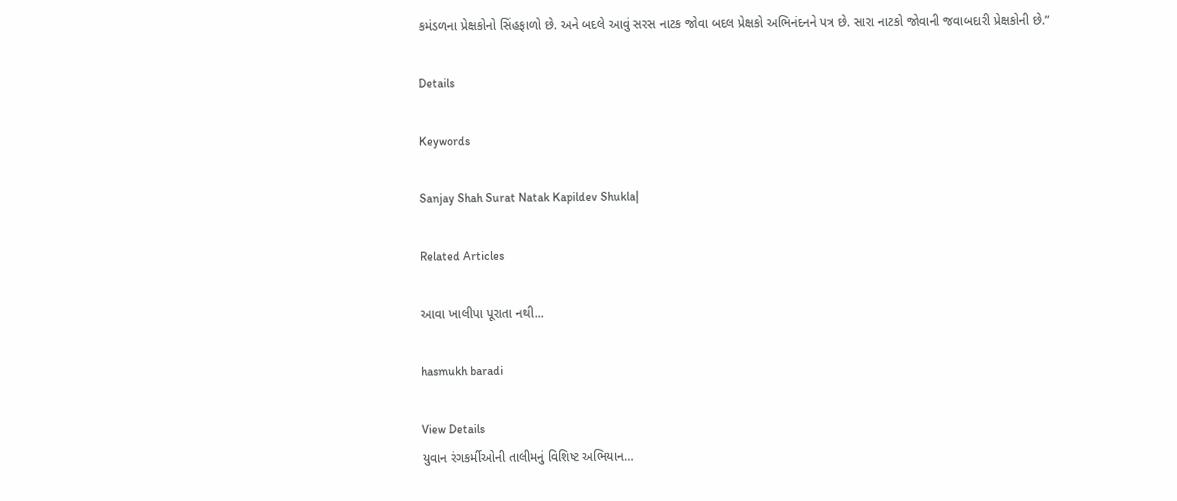કમંડળના પ્રેક્ષકોનો સિંહફાળો છે. અને બદલે આવું સરસ નાટક જોવા બદલ પ્રેક્ષકો અભિનંદનને પત્ર છે. સારા નાટકો જોવાની જવાબદારી પ્રેક્ષકોની છે.”

Details

Keywords

Sanjay Shah Surat Natak Kapildev Shukla|

Related Articles

આવા ખાલીપા પૂરાતા નથી...

hasmukh baradi

View Details
યુવાન રંગકર્મીઓની તાલીમનું વિશિષ્ટ અભિયાન…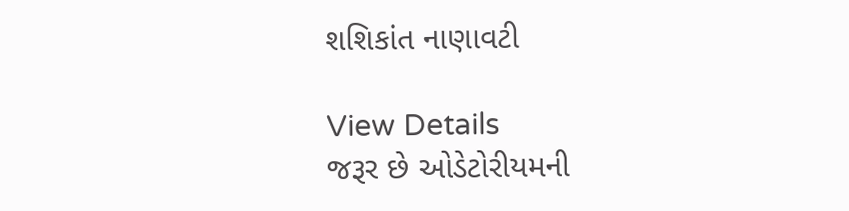શશિકાંત નાણાવટી

View Details
જરૂર છે ઓડેટોરીયમની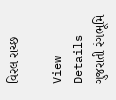વિરલ રાચ્છ

View Details
ગુજરાતી રંગભૂમિ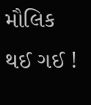મૌલિક થઈ ગઈ !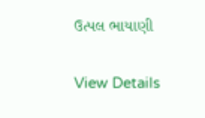ઉત્પલ ભાયાણી

View Details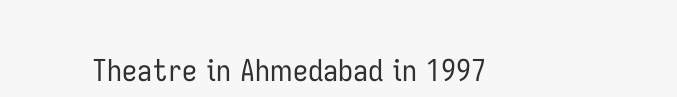Theatre in Ahmedabad in 1997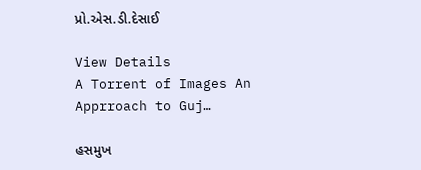પ્રો.એસ.ડી.દેસાઈ

View Details
A Torrent of Images An Apprroach to Guj…

હસમુખ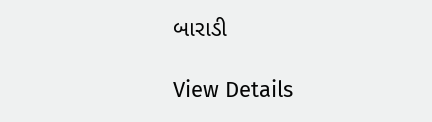બારાડી

View Details